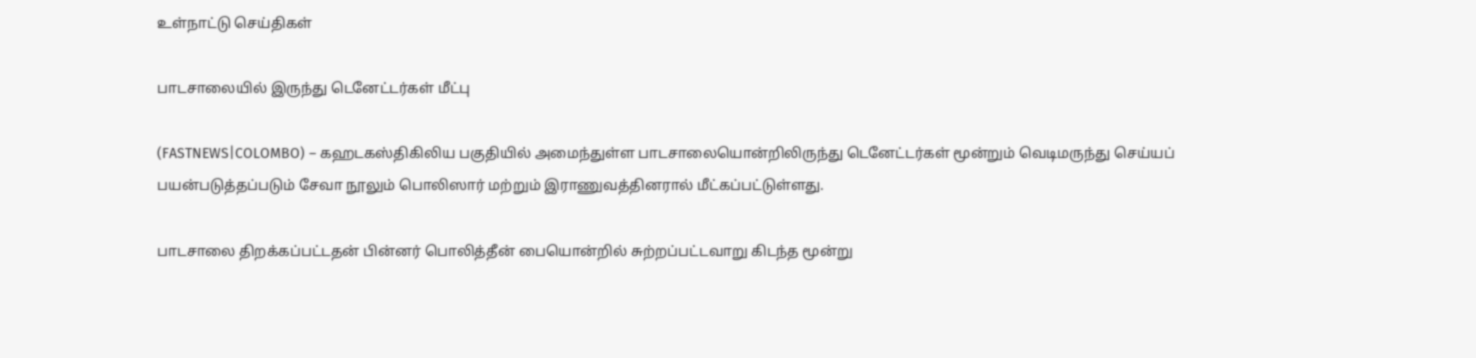உள்நாட்டு செய்திகள்

பாடசாலையில் இருந்து டெனேட்டர்கள் மீட்பு

(FASTNEWS|COLOMBO) – கஹடகஸ்திகிலிய பகுதியில் அமைந்துள்ள பாடசாலையொன்றிலிருந்து டெனேட்டர்கள் மூன்றும் வெடிமருந்து செய்யப் பயன்படுத்தப்படும் சேவா நூலும் பொலிஸார் மற்றும் இராணுவத்தினரால் மீட்கப்பட்டுள்ளது.

பாடசாலை திறக்கப்பட்டதன் பின்னர் பொலித்தீன் பையொன்றில் சுற்றப்பட்டவாறு கிடந்த மூன்று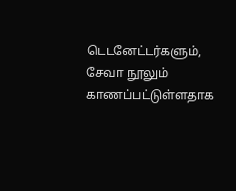டெடனேட்டர்களும், சேவா நூலும் காணப்பட்டுள்ளதாக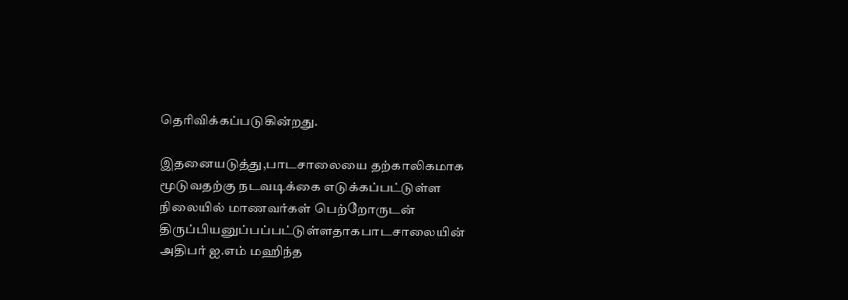தெரிவிக்கப்படுகின்றது.

இதனையடுத்து,பாடசாலையை தற்காலிகமாக மூடுவதற்கு நடவடிக்கை எடுக்கப்பட்டுள்ள நிலையில் மாணவர்கள் பெற்றோருடன் திருப்பியனுப்பப்பட்டுள்ளதாகபாடசாலையின் அதிபர் ஐ.எம் மஹிந்த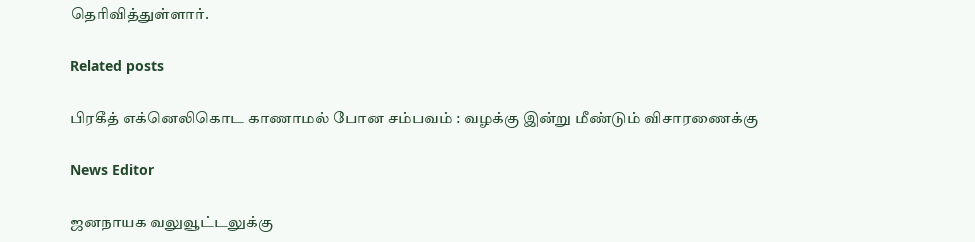தெரிவித்துள்ளார்.

Related posts

பிரகீத் எக்னெலிகொட காணாமல் போன சம்பவம் : வழக்கு இன்று மீண்டும் விசாரணைக்கு

News Editor

ஜனநாயக வலுவூட்டலுக்கு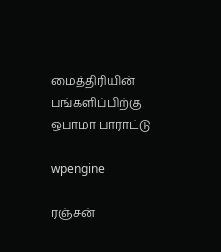மைத்திரியின் பங்களிப்பிற்கு ஒபாமா பாராட்டு

wpengine

ரஞ்சன்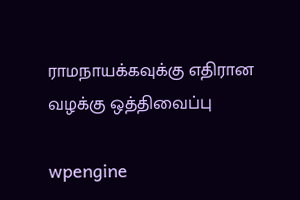ராமநாயக்கவுக்கு எதிரான வழக்கு ஒத்திவைப்பு

wpengine